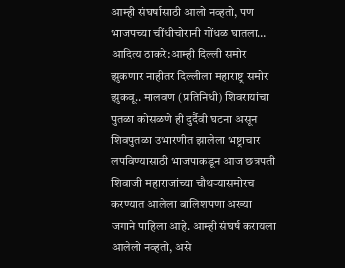आम्ही संघर्षासाठी आलो नव्हतो, पण भाजपच्या चींधीचोरानी गोंधळ घातला…
आदित्य ठाकरे:आम्ही दिल्ली समोर झुकणार नाहीतर दिल्लीला महाराष्ट्र समोर झुकवू.. मालवण (प्रतिनिधी) शिवरायांचा पुतळा कोसळणे ही दुर्दैवी घटना असून शिवपुतळा उभारणीत झालेला भष्ट्राचार लपविण्यासाठी भाजपाकडून आज छत्रपती शिवाजी महाराजांच्या चौथऱ्यासमोरच करण्यात आलेला बालिशपणा अख्या जगाने पाहिला आहे. आम्ही संघर्ष करायला आलेलो नव्हतो, असे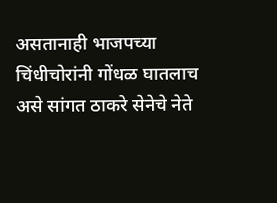असतानाही भाजपच्या चिंधीचोरांनी गोंधळ घातलाच असे सांगत ठाकरे सेनेचे नेते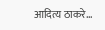आदित्य ठाकरे…